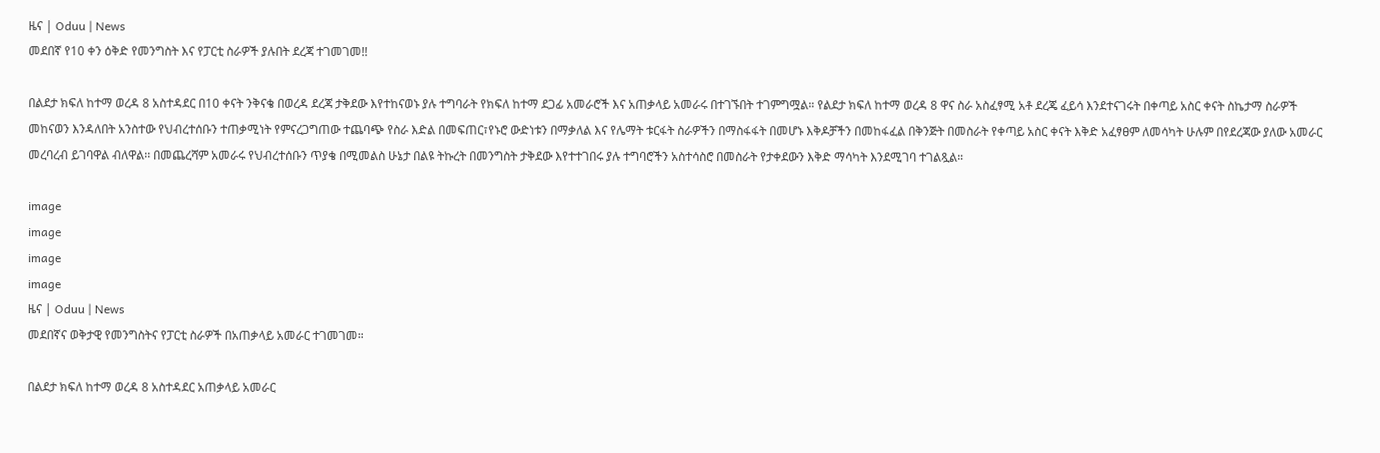ዜና | Oduu | News
መደበኛ የ10 ቀን ዕቅድ የመንግስት እና የፓርቲ ስራዎች ያሉበት ደረጃ ተገመገመ!!

በልደታ ክፍለ ከተማ ወረዳ 8 አስተዳደር በ10 ቀናት ንቅናቄ በወረዳ ደረጃ ታቅደው እየተከናወኑ ያሉ ተግባራት የክፍለ ከተማ ደጋፊ አመራሮች እና አጠቃላይ አመራሩ በተገኙበት ተገምግሟል። የልደታ ክፍለ ከተማ ወረዳ 8 ዋና ስራ አስፈፃሚ አቶ ደረጄ ፈይሳ እንደተናገሩት በቀጣይ አስር ቀናት ስኬታማ ስራዎች መከናወን እንዳለበት አንስተው የህብረተሰቡን ተጠቃሚነት የምናረጋግጠው ተጨባጭ የስራ እድል በመፍጠር፣የኑሮ ውድነቱን በማቃለል እና የሌማት ቱርፋት ስራዎችን በማስፋፋት በመሆኑ እቅዶቻችን በመከፋፈል በቅንጅት በመስራት የቀጣይ አስር ቀናት እቅድ አፈፃፀም ለመሳካት ሁሉም በየደረጃው ያለው አመራር መረባረብ ይገባዋል ብለዋል፡፡ በመጨረሻም አመራሩ የህብረተሰቡን ጥያቄ በሚመልስ ሁኔታ በልዩ ትኩረት በመንግስት ታቅደው እየተተገበሩ ያሉ ተግባሮችን አስተሳስሮ በመስራት የታቀደውን እቅድ ማሳካት እንደሚገባ ተገልጿል።

image
image
image
image
ዜና | Oduu | News
መደበኛና ወቅታዊ የመንግስትና የፓርቲ ስራዎች በአጠቃላይ አመራር ተገመገመ።

በልደታ ክፍለ ከተማ ወረዳ 8 አስተዳደር አጠቃላይ አመራር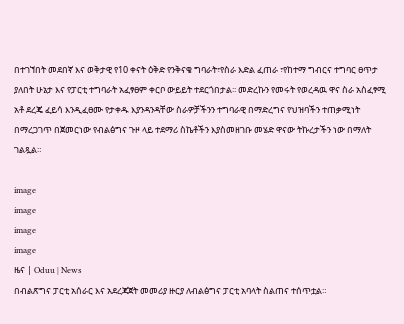በተገኘበት መደበኛ እና ወቅታዊ የ10 ቀናት ዕቅድ የንቅናቄ ግባራት፣የስራ እድል ፈጠራ ፣የከተማ ግብርና ተግባር ፀጥታ ያለበት ሁኔታ እና የፓርቲ ተግባራት አፈፃፀም ቀርቦ ውይይት ተደርጎበታል፡፡ መድረኩን የመሩት የወረዳዉ ዋና ስራ አስፈፃሚ አቶ ደረጄ ፈይሳ እንዲፈፀሙ የታቀዱ እያንዳንዳቸው ስራዎቻችንን ተግባራዊ በማድረግና የህዝባችን ተጠቃሚነት በማረጋገጥ በጀመርነው የብልፅግና ጉዞ ላይ ተደማሪ ስኬቶችን እያስመዘገቡ መሄድ ዋናው ትኩረታችን ነው በማለት ገልጿል።

image
image
image
image
ዜና | Oduu | News
በብልጽግና ፓርቲ አሰራር እና አደረጃጀት መመሪያ ዙርያ ለብልፅግና ፓርቲ አባላት ስልጠና ተሰጥቷል።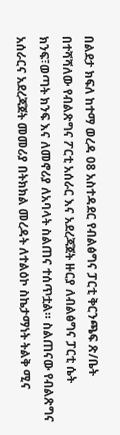በልደታ ክፍለ ከተማ ወረዳ 08 አስተዳደር የብልፅግና ፓርቲ ቅርንጫፍ ጽ/ቤት በተሻሻለው የብልጽግና ፖርቲ አሰራር እና አደረጃጀት ዙርያ ለብልፅግና ፓርቲ ሴት ክንፍ፣ወጣት ክንፍ እና ለመኖሪያ ለአባላት ስልጠና ተሰጥቷል። ስልጠናው የብልጽግና አሰራርና አደረጃጀት መመሪያ በትክክል መረዳት ለተልዕኮ ስኬታማነት ትልቅ ሚና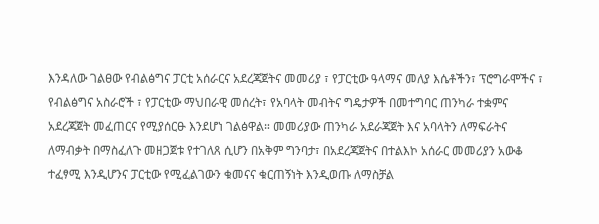እንዳለው ገልፀው የብልፅግና ፓርቲ አሰራርና አደረጃጀትና መመሪያ ፣ የፓርቲው ዓላማና መለያ እሴቶችን፣ ፕሮግራሞችና ፣ የብልፅግና አስራሮች ፣ የፓርቲው ማህበራዊ መሰረት፣ የአባላት መብትና ግዴታዎች በመተግባር ጠንካራ ተቋምና አደረጃጀት መፈጠርና የሚያሰርፁ እንደሆነ ገልፅዋል። መመሪያው ጠንካራ አደራጃጀት እና አባላትን ለማፍራትና ለማብቃት በማስፈለጉ መዘጋጀቱ የተገለጸ ሲሆን በአቅም ግንባታ፣ በአደረጃጀትና በተልእኮ አሰራር መመሪያን አውቆ ተፈፃሚ እንዲሆንና ፓርቲው የሚፈልገውን ቁመናና ቁርጠኝነት እንዲወጡ ለማስቻል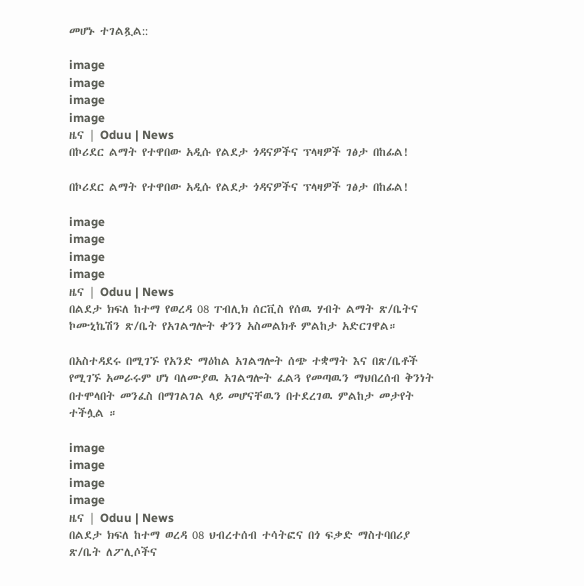መሆኑ ተገልጿል::

image
image
image
image
ዜና | Oduu | News
በኮሪደር ልማት የተዋበው አዲሱ የልደታ ጎዳናዎችና ፕላዛዎች ገፅታ በከፊል!

በኮሪደር ልማት የተዋበው አዲሱ የልደታ ጎዳናዎችና ፕላዛዎች ገፅታ በከፊል!

image
image
image
image
ዜና | Oduu | News
በልደታ ክፍለ ከተማ የወረዳ 08 ፐብሊክ ሰርቪስ የሰዉ ሃብት ልማት ጽ/ቤትና ኮሙኒኬሽን ጽ/ቤት የአገልግሎት ቀንን አስመልክቶ ምልከታ አድርገዋል።

በአስተዳደሩ በሚገኙ የአንድ ማዕከል አገልግሎት ሰጭ ተቋማት እና በጽ/ቤቶች የሚገኙ አመራሩም ሆነ ባለሙያዉ አገልግሎት ፈልጓ የመጣዉን ማህበረሰብ ቅንነት በተሞላበት መንፈስ በማገልገል ላይ መሆናቸዉን በተደረገዉ ምልከታ መታየት ተችሏል ።

image
image
image
image
ዜና | Oduu | News
በልደታ ክፍለ ከተማ ወረዳ 08 ህብረተሰብ ተሳትፎና በጎ ፍቃድ ማስተባበሪያ ጽ/ቤት ለፖሊሶችና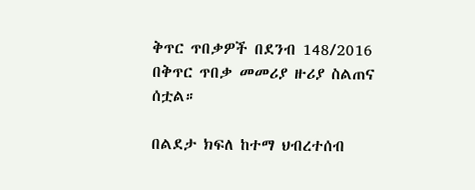ቅጥር ጥበቃዎች በደንብ 148/2016 በቅጥር ጥበቃ መመሪያ ዙሪያ ስልጠና ሰቷል።

በልደታ ክፍለ ከተማ ህብረተሰብ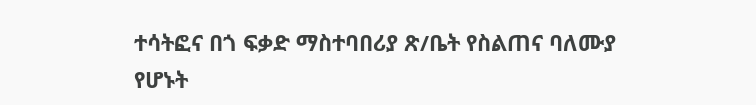ተሳትፎና በጎ ፍቃድ ማስተባበሪያ ጽ/ቤት የስልጠና ባለሙያ የሆኑት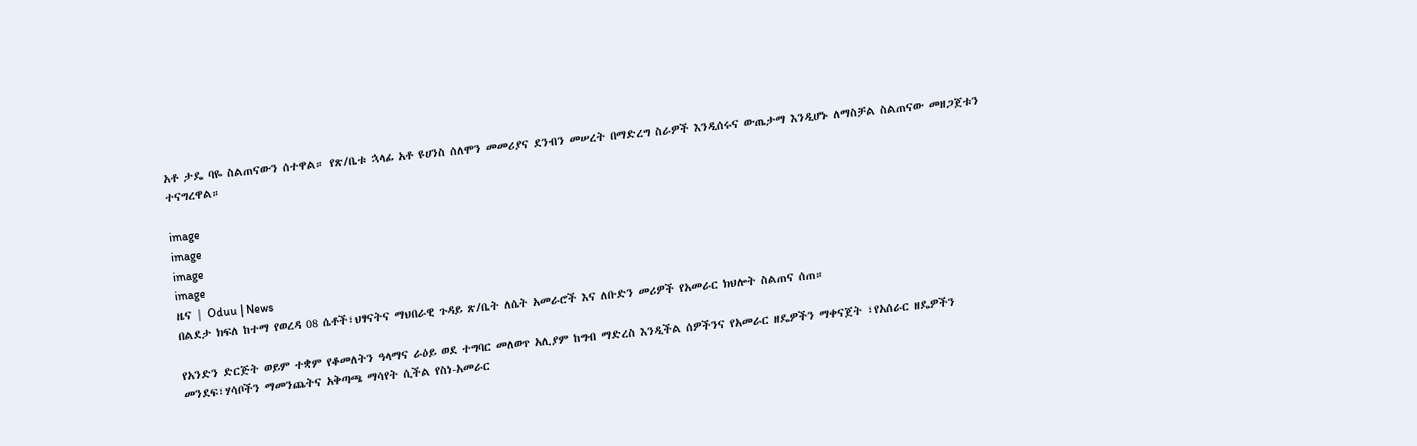አቶ ታዴ ባዬ ስልጠናውን ሰተዋል። የጽ/ቤቱ ኋላፊ አቶ ዩሀንስ ሰለሞን መመሪያና ደንብን መሠረት በማድረግ ስራዎች እንዲሰሩና ውጤታማ እንዲሆኑ ለማስቻል ስልጠናው መዘጋጀቱን ተናግረዋል።

image
image
image
image
ዜና | Oduu | News
በልደታ ክፍለ ከተማ የወረዳ 08 ሴቶች፣ህፃናትና ማህበራዊ ጉዳይ ጽ/ቤት ለሴት አመራሮች እና ለቡድን መሪዎች የአመራር ክህሎት ስልጠና ሰጠ።

የአንድን ድርጅት ወይም ተቋም የቆመለትን ዓላማና ራዕይ ወደ ተግባር መለወጥ አሊያም ከግብ ማድረስ እንዲችል ሰዎችንና የአመራር ዘዴዎችን ማቀናጀት ፣የአሰራር ዘዴዎችን መንደፍ፣ሃሳቦችን ማመንጨትና አቅጣጫ ማሳየት ሲችል የስነ-አመራር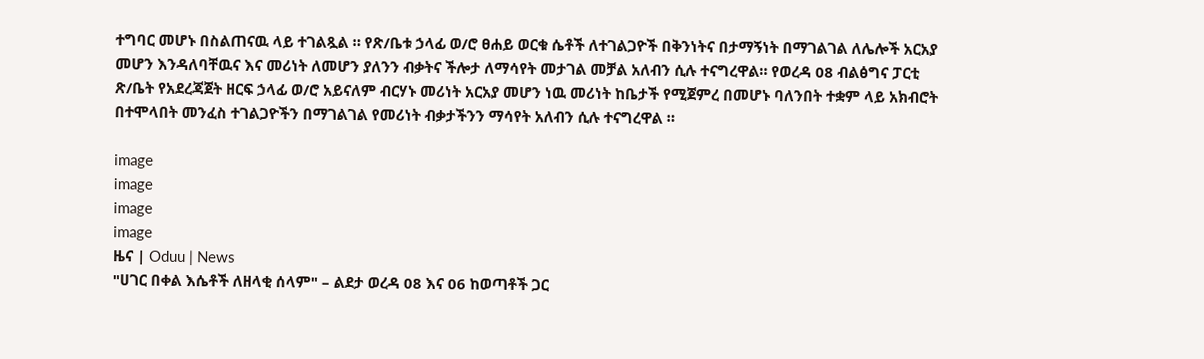ተግባር መሆኑ በስልጠናዉ ላይ ተገልጿል ። የጽ/ቤቱ ኃላፊ ወ/ሮ ፀሐይ ወርቁ ሴቶች ለተገልጋዮች በቅንነትና በታማኝነት በማገልገል ለሌሎች አርአያ መሆን እንዳለባቸዉና እና መሪነት ለመሆን ያለንን ብቃትና ችሎታ ለማሳየት መታገል መቻል አለብን ሲሉ ተናግረዋል። የወረዳ 08 ብልፅግና ፓርቲ ጽ/ቤት የአደረጃጀት ዘርፍ ኃላፊ ወ/ሮ አይናለም ብርሃኑ መሪነት አርአያ መሆን ነዉ መሪነት ከቤታች የሚጀምረ በመሆኑ ባለንበት ተቋም ላይ አክብሮት በተሞላበት መንፈስ ተገልጋዮችን በማገልገል የመሪነት ብቃታችንን ማሳየት አለብን ሲሉ ተናግረዋል ።

image
image
image
image
ዜና | Oduu | News
"ሀገር በቀል እሴቶች ለዘላቂ ሰላም" – ልደታ ወረዳ 08 እና 06 ከወጣቶች ጋር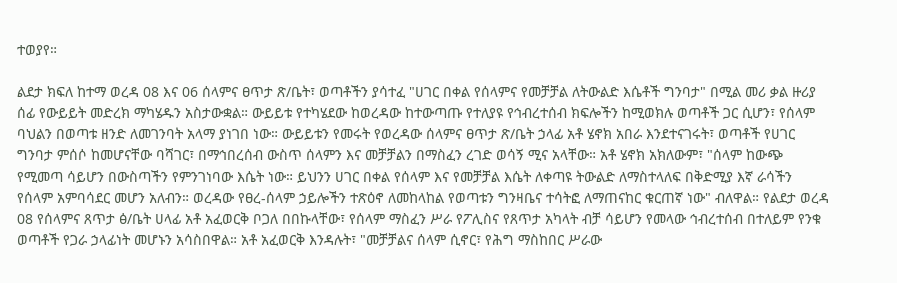ተወያየ።

ልደታ ክፍለ ከተማ ወረዳ 08 እና 06 ሰላምና ፀጥታ ጽ/ቤት፣ ወጣቶችን ያሳተፈ "ሀገር በቀል የሰላምና የመቻቻል ለትውልድ እሴቶች ግንባታ" በሚል መሪ ቃል ዙሪያ ሰፊ የውይይት መድረክ ማካሄዱን አስታውቋል። ውይይቱ የተካሄደው ከወረዳው ከተውጣጡ የተለያዩ የኅብረተሰብ ክፍሎችን ከሚወክሉ ወጣቶች ጋር ሲሆን፣ የሰላም ባህልን በወጣቱ ዘንድ ለመገንባት አላማ ያነገበ ነው። ውይይቱን የመሩት የወረዳው ሰላምና ፀጥታ ጽ/ቤት ኃላፊ አቶ ሄኖክ አበራ እንደተናገሩት፣ ወጣቶች የሀገር ግንባታ ምሰሶ ከመሆናቸው ባሻገር፣ በማኅበረሰብ ውስጥ ሰላምን እና መቻቻልን በማስፈን ረገድ ወሳኝ ሚና አላቸው። አቶ ሄኖክ አክለውም፣ "ሰላም ከውጭ የሚመጣ ሳይሆን በውስጣችን የምንገነባው እሴት ነው። ይህንን ሀገር በቀል የሰላም እና የመቻቻል እሴት ለቀጣዩ ትውልድ ለማስተላለፍ በቅድሚያ እኛ ራሳችን የሰላም አምባሳደር መሆን አለብን። ወረዳው የፀረ-ሰላም ኃይሎችን ተጽዕኖ ለመከላከል የወጣቱን ግንዛቤና ተሳትፎ ለማጠናከር ቁርጠኛ ነው" ብለዋል። የልደታ ወረዳ 08 የሰላምና ጸጥታ ፅ/ቤት ሀላፊ አቶ አፈወርቅ ቦጋለ በበኩላቸው፣ የሰላም ማስፈን ሥራ የፖሊስና የጸጥታ አካላት ብቻ ሳይሆን የመላው ኅብረተሰብ በተለይም የንቁ ወጣቶች የጋራ ኃላፊነት መሆኑን አሳስበዋል። አቶ አፈወርቅ እንዳሉት፣ "መቻቻልና ሰላም ሲኖር፣ የሕግ ማስከበር ሥራው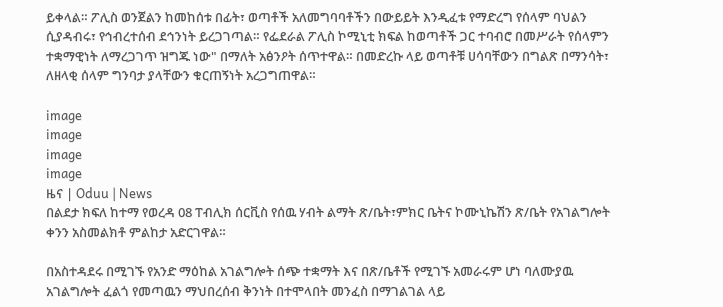ይቀላል። ፖሊስ ወንጀልን ከመከሰቱ በፊት፣ ወጣቶች አለመግባባቶችን በውይይት እንዲፈቱ የማድረግ የሰላም ባህልን ሲያዳብሩ፣ የኅብረተሰብ ደኅንነት ይረጋገጣል። የፌደራል ፖሊስ ኮሚኒቲ ክፍል ከወጣቶች ጋር ተባብሮ በመሥራት የሰላምን ተቋማዊነት ለማረጋገጥ ዝግጁ ነው" በማለት አፅንዖት ሰጥተዋል። በመድረኩ ላይ ወጣቶቹ ሀሳባቸውን በግልጽ በማንሳት፣ ለዘላቂ ሰላም ግንባታ ያላቸውን ቁርጠኝነት አረጋግጠዋል።

image
image
image
image
ዜና | Oduu | News
በልደታ ክፍለ ከተማ የወረዳ 08 ፐብሊክ ሰርቪስ የሰዉ ሃብት ልማት ጽ/ቤት፣ምክር ቤትና ኮሙኒኬሽን ጽ/ቤት የአገልግሎት ቀንን አስመልክቶ ምልከታ አድርገዋል።

በአስተዳደሩ በሚገኙ የአንድ ማዕከል አገልግሎት ሰጭ ተቋማት እና በጽ/ቤቶች የሚገኙ አመራሩም ሆነ ባለሙያዉ አገልግሎት ፈልጎ የመጣዉን ማህበረሰብ ቅንነት በተሞላበት መንፈስ በማገልገል ላይ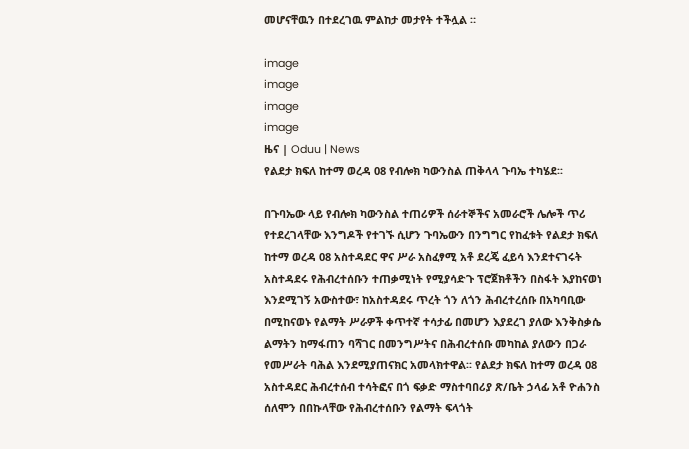መሆናቸዉን በተደረገዉ ምልከታ መታየት ተችሏል ።

image
image
image
image
ዜና | Oduu | News
የልደታ ክፍለ ከተማ ወረዳ 08 የብሎክ ካውንስል ጠቅላላ ጉባኤ ተካሄደ፡፡

በጉባኤው ላይ የብሎክ ካውንስል ተጠሪዎች ሰራተኞችና አመራሮች ሌሎች ጥሪ የተደረገላቸው እንግዶች የተገኙ ሲሆን ጉባኤውን በንግግር የከፈቱት የልደታ ክፍለ ከተማ ወረዳ 08 አስተዳደር ዋና ሥራ አስፈፃሚ አቶ ደረጄ ፈይሳ እንደተናገሩት አስተዳደሩ የሕብረተሰቡን ተጠቃሚነት የሚያሳድጉ ፕሮጀክቶችን በስፋት እያከናወነ እንደሚገኝ አውስተው፣ ከአስተዳደሩ ጥረት ጎን ለጎን ሕብረተረሰቡ በአካባቢው በሚከናወኑ የልማት ሥራዎች ቀጥተኛ ተሳታፊ በመሆን እያደረገ ያለው እንቅስቃሴ ልማትን ከማፋጠን ባሻገር በመንግሥትና በሕብረተሰቡ መካከል ያለውን በጋራ የመሥራት ባሕል እንደሚያጠናክር አመላክተዋል፡፡ የልደታ ክፍለ ከተማ ወረዳ 08 አስተዳደር ሕብረተሰብ ተሳትፎና በጎ ፍቃድ ማስተባበሪያ ጽ/ቤት ኃላፊ አቶ ዮሐንስ ሰለሞን በበኩላቸው የሕብረተሰቡን የልማት ፍላጎት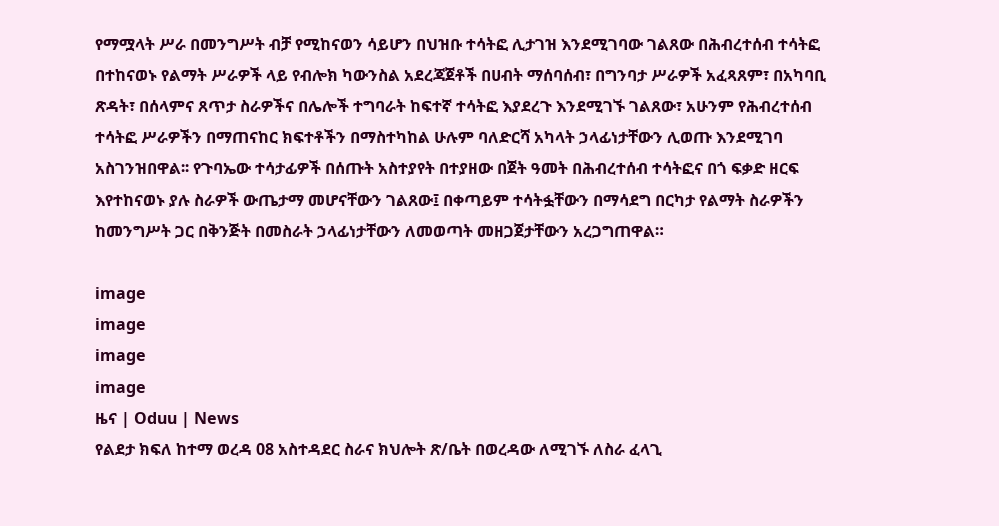የማሟላት ሥራ በመንግሥት ብቻ የሚከናወን ሳይሆን በህዝቡ ተሳትፎ ሊታገዝ እንደሚገባው ገልጸው በሕብረተሰብ ተሳትፎ በተከናወኑ የልማት ሥራዎች ላይ የብሎክ ካውንስል አደረጃጀቶች በሀብት ማሰባሰብ፣ በግንባታ ሥራዎች አፈጻጸም፣ በአካባቢ ጽዳት፣ በሰላምና ጸጥታ ስራዎችና በሌሎች ተግባራት ከፍተኛ ተሳትፎ እያደረጉ እንደሚገኙ ገልጸው፣ አሁንም የሕብረተሰብ ተሳትፎ ሥራዎችን በማጠናከር ክፍተቶችን በማስተካከል ሁሉም ባለድርሻ አካላት ኃላፊነታቸውን ሊወጡ እንደሚገባ አስገንዝበዋል፡፡ የጉባኤው ተሳታፊዎች በሰጡት አስተያየት በተያዘው በጀት ዓመት በሕብረተሰብ ተሳትፎና በጎ ፍቃድ ዘርፍ እየተከናወኑ ያሉ ስራዎች ውጤታማ መሆናቸውን ገልጸው፤ በቀጣይም ተሳትፏቸውን በማሳደግ በርካታ የልማት ስራዎችን ከመንግሥት ጋር በቅንጅት በመስራት ኃላፊነታቸውን ለመወጣት መዘጋጀታቸውን አረጋግጠዋል።

image
image
image
image
ዜና | Oduu | News
የልደታ ክፍለ ከተማ ወረዳ 08 አስተዳደር ስራና ክህሎት ጽ/ቤት በወረዳው ለሚገኙ ለስራ ፈላጊ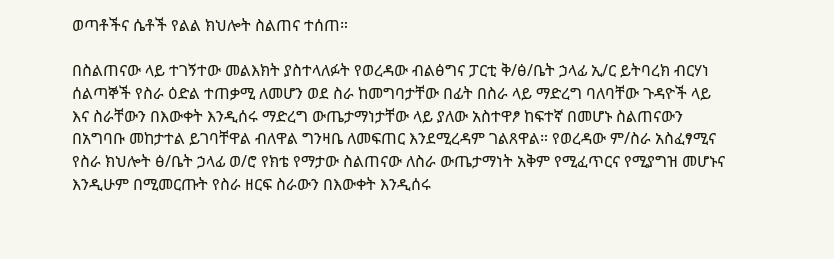ወጣቶችና ሴቶች የልል ክህሎት ስልጠና ተሰጠ።

በስልጠናው ላይ ተገኝተው መልእክት ያስተላለፉት የወረዳው ብልፅግና ፓርቲ ቅ/ፅ/ቤት ኃላፊ ኢ/ር ይትባረክ ብርሃነ ሰልጣኞች የስራ ዕድል ተጠቃሚ ለመሆን ወደ ስራ ከመግባታቸው በፊት በስራ ላይ ማድረግ ባለባቸው ጉዳዮች ላይ እና ስራቸውን በእውቀት እንዲሰሩ ማድረግ ውጤታማነታቸው ላይ ያለው አስተዋፆ ከፍተኛ በመሆኑ ስልጠናውን በአግባቡ መከታተል ይገባቸዋል ብለዋል ግንዛቤ ለመፍጠር እንደሚረዳም ገልጸዋል። የወረዳው ም/ስራ አስፈፃሚና የስራ ክህሎት ፅ/ቤት ኃላፊ ወ/ሮ የክቴ የማታው ስልጠናው ለስራ ውጤታማነት አቅም የሚፈጥርና የሚያግዝ መሆኑና እንዲሁም በሚመርጡት የስራ ዘርፍ ስራውን በእውቀት እንዲሰሩ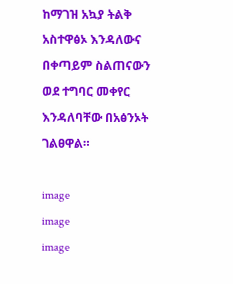ከማገዝ አኳያ ትልቅ አስተዋፅኦ እንዳለውና በቀጣይም ስልጠናውን ወደ ተግባር መቀየር እንዳለባቸው በአፅንኦት ገልፀዋል።

image
image
image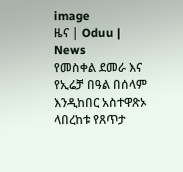image
ዜና | Oduu | News
የመስቀል ደመራ እና የኢሬቻ በዓል በሰላም እንዲከበር አስተዋጽኦ ላበረከቱ የጸጥታ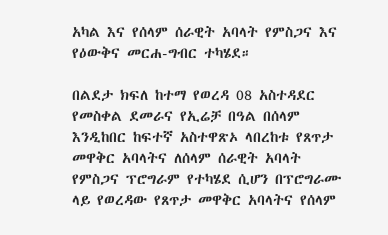አካል እና የሰላም ሰራዊት አባላት የምስጋና እና የዕውቅና መርሐ-ግብር ተካሄደ።

በልደታ ክፍለ ከተማ የወረዳ 08 አስተዳደር የመስቀል ደመራና የኢሬቻ በዓል በሰላም እንዲከበር ከፍተኛ አስተዋጽኦ ላበረከቱ የጸጥታ መዋቅር አባላትና ለሰላም ሰራዊት አባላት የምስጋና ፕሮግራም የተካሄደ ሲሆን በፕሮግራሙ ላይ የወረዳው የጸጥታ መዋቅር አባላትና የሰላም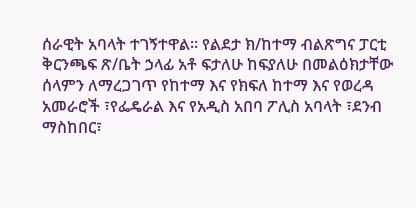ሰራዊት አባላት ተገኝተዋል። የልደታ ክ/ከተማ ብልጽግና ፓርቲ ቅርንጫፍ ጽ/ቤት ኃላፊ አቶ ፍታለሁ ከፍያለሁ በመልዕክታቸው ሰላምን ለማረጋገጥ የከተማ እና የክፍለ ከተማ እና የወረዳ አመራሮች ፣የፌዴራል እና የአዲስ አበባ ፖሊስ አባላት ፣ደንብ ማስከበር፣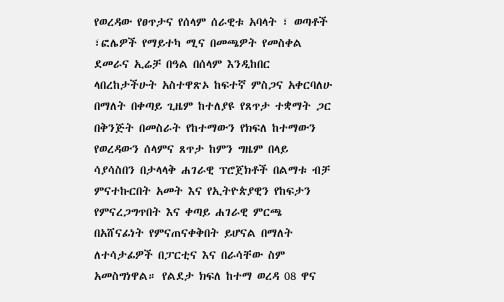የወረዳው የፀጥታና የሰላም ሰራዊቱ አባላት ፣ ወጣቶች ፣ፎሌዎች የማይተካ ሚና በመጫዎት የመስቀል ደመራና ኢሬቻ በዓል በሰላም እንዲከበር ላበረከታችሁት አስተዋጽኦ ከፍተኛ ምስጋና አቀርባለሁ በማለት በቀጣይ ጊዜም ከተለያዩ የጸጥታ ተቋማት ጋር በቅንጅት በመስራት የከተማውን የክፍለ ከተማውን የወረዳውን ሰላምና ጸጥታ ከምን ግዜም በላይ ሳያሳስበን በታላላቅ ሐገራዊ ፕሮጀክቶች በልማቱ ብቻ ምናተኩርበት አመት እና የኢትዮጵያዊን የከፍታን የምናረጋግጥበት እና ቀጣይ ሐገራዊ ምርጫ በአሸናፊነት የምናጠናቀቅበት ይሆናል በማለት ለተሳታፊዎች በፓርቲና እና በራሳቸው ስም አመስግነዋል። የልደታ ክፍለ ከተማ ወረዳ 08 ዋና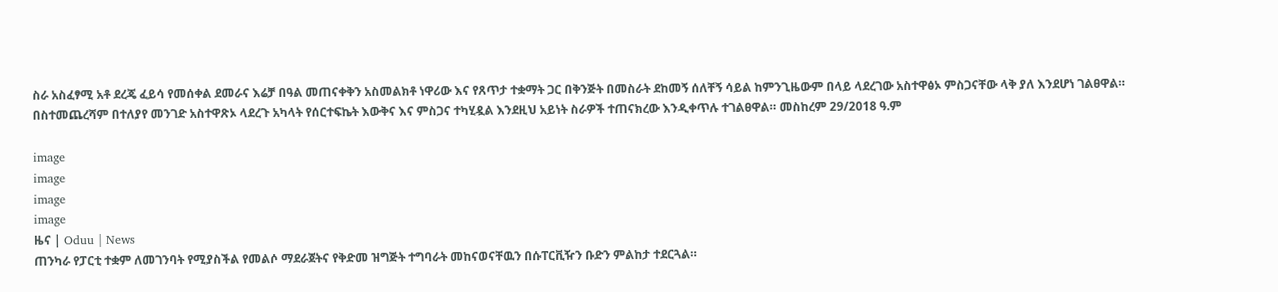ስራ አስፈፃሚ አቶ ደረጄ ፈይሳ የመሰቀል ደመራና እሬቻ በዓል መጠናቀቅን አስመልክቶ ነዋሪው እና የጸጥታ ተቋማት ጋር በቅንጅት በመስራት ደከመኝ ሰለቸኝ ሳይል ከምንጊዜውም በላይ ላደረገው አስተዋፅኦ ምስጋናቸው ላቅ ያለ እንደሆነ ገልፀዋል። በስተመጨረሻም በተለያየ መንገድ አስተዋጽኦ ላደረጉ አካላት የሰርተፍኬት እውቅና እና ምስጋና ተካሂዷል እንደዚህ አይነት ስራዎች ተጠናክረው እንዲቀጥሉ ተገልፀዋል። መስከረም 29/2018 ዓ.ም

image
image
image
image
ዜና | Oduu | News
ጠንካራ የፓርቲ ተቋም ለመገንባት የሚያስችል የመልሶ ማደራጀትና የቅድመ ዝግጅት ተግባራት መከናወናቸዉን በሱፐርቪዥን ቡድን ምልከታ ተደርጓል።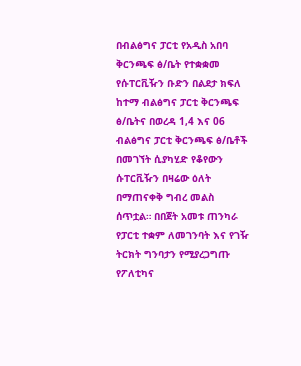በብልፅግና ፓርቲ የአዲስ አበባ ቅርንጫፍ ፅ/ቤት የተቋቋመ የሱፐርቪዥን ቡድን በልደታ ክፍለ ከተማ ብልፅግና ፓርቲ ቅርንጫፍ ፅ/ቤትና በወረዳ 1,4 እና 06 ብልፅግና ፓርቲ ቅርንጫፍ ፅ/ቤቶች በመገኘት ሲያካሂድ የቆየውን ሱፐርቪዥን በዛሬው ዕለት በማጠናቀቅ ግብረ መልስ ሰጥቷል። በበጀት አመቱ ጠንካራ የፓርቲ ተቋም ለመገንባት እና የገዥ ትርክት ግንባታን የሚያረጋግጡ የፖለቲካና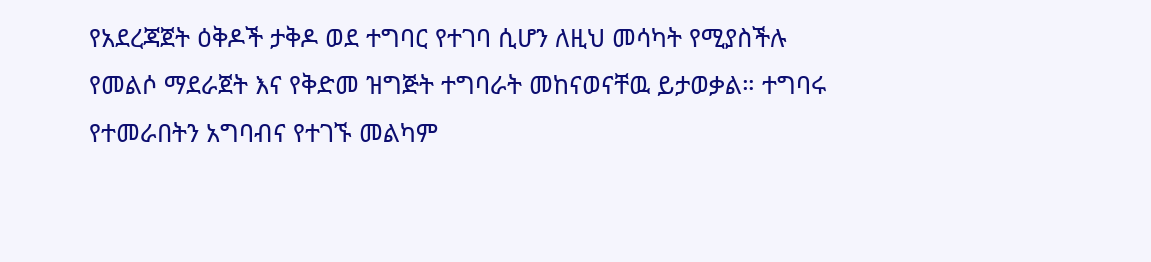የአደረጃጀት ዕቅዶች ታቅዶ ወደ ተግባር የተገባ ሲሆን ለዚህ መሳካት የሚያስችሉ የመልሶ ማደራጀት እና የቅድመ ዝግጅት ተግባራት መከናወናቸዉ ይታወቃል። ተግባሩ የተመራበትን አግባብና የተገኙ መልካም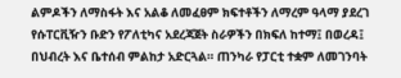ልምዶችን ለማስፋት እና አልቆ ለመፈፀም ክፍተቶችን ለማረም ዓላማ ያደረገ የሱፐርቪዥን ቡድን የፖለቲካና አደረጃጀት ስራዎችን በክፍለ ከተማ፤ በወረዳ፤ በህብረት እና ቤተሰብ ምልከታ አድርጓል። ጠንካራ የፓርቲ ተቋም ለመገንባት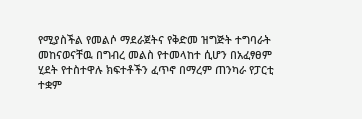የሚያስችል የመልሶ ማደራጀትና የቅድመ ዝግጅት ተግባራት መከናወናቸዉ በግብረ መልስ የተመላከተ ሲሆን በአፈፃፀም ሂደት የተስተዋሉ ክፍተቶችን ፈጥኖ በማረም ጠንካራ የፓርቲ ተቋም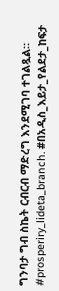ግንባታ ግብ ስኬት ርብርብ ማድረግ እንደሚገባ ተገልጿል። #prosperiry_lideta_branch. #በአዲስ_እይታ_የልደታ_ከፍታ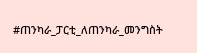#ጠንካራ_ፓርቲ_ለጠንካራ_መንግስት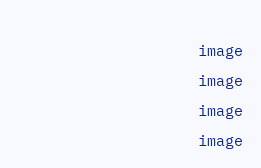image
image
image
image